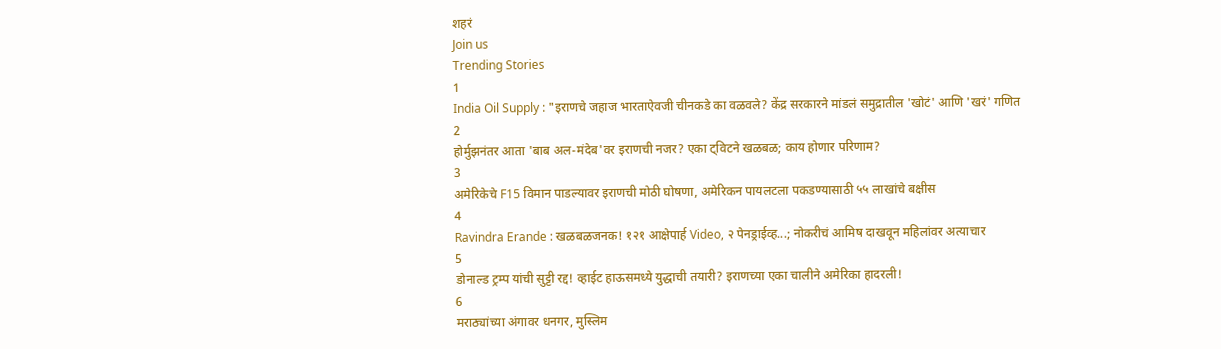शहरं
Join us
Trending Stories
1
India Oil Supply : "इराणचे जहाज भारताऐवजी चीनकडे का वळवले? केंद्र सरकारने मांडलं समुद्रातील 'खोटं' आणि 'खरं' गणित
2
होर्मुझनंतर आता 'बाब अल-मंदेब'वर इराणची नजर? एका ट्विटने खळबळ; काय होणार परिणाम?
3
अमेरिकेचे F15 विमान पाडल्यावर इराणची मोठी घोषणा, अमेरिकन पायलटला पकडण्यासाठी ५५ लाखांचे बक्षीस
4
Ravindra Erande : खळबळजनक! १२१ आक्षेपार्ह Video, २ पेनड्राईव्ह...; नोकरीचं आमिष दाखवून महिलांवर अत्याचार
5
डोनाल्ड ट्रम्प यांची सुट्टी रद्द! व्हाईट हाऊसमध्ये युद्धाची तयारी? इराणच्या एका चालीने अमेरिका हादरली!
6
मराठ्यांच्या अंगावर धनगर, मुस्लिम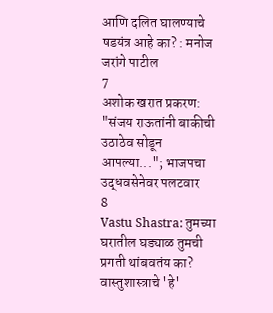आणि दलित घालण्याचे षडयंत्र आहे का? : मनोज जरांगे पाटील
7
अशोक खरात प्रकरण: "संजय राऊतांनी बाकीची उठाठेव सोडून आपल्या..."; भाजपचा उद्धवसेनेवर पलटवार
8
Vastu Shastra: तुमच्या घरातील घड्याळ तुमची प्रगती थांबवतंय का? वास्तुशास्त्राचे 'हे'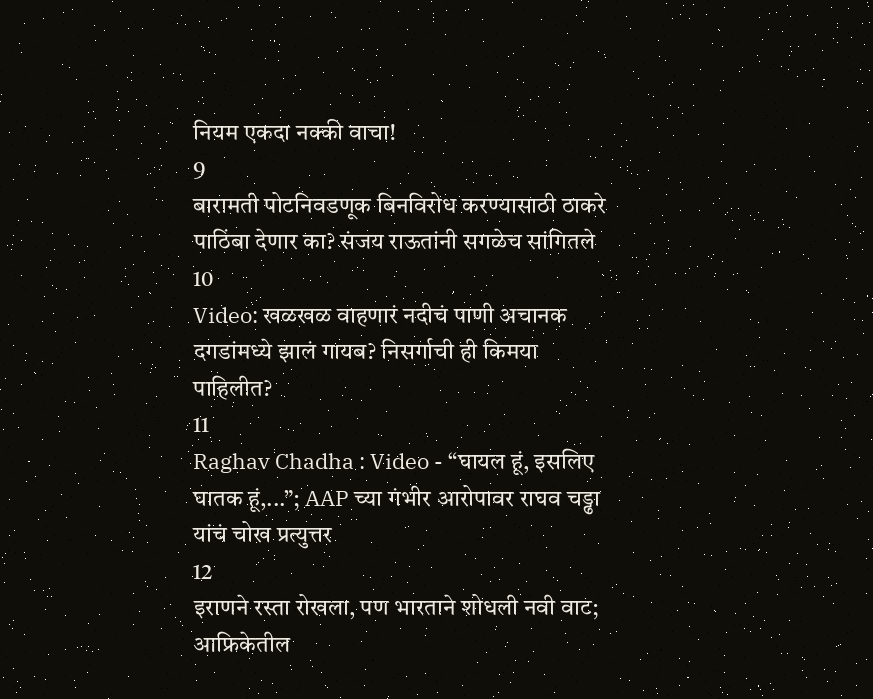नियम एकदा नक्की वाचा!
9
बारामती पोटनिवडणूक बिनविरोध करण्यासाठी ठाकरे पाठिंबा देणार का? संजय राऊतांनी सगळेच सांगितले
10
Video: खळखळ वाहणारं नदीचं पाणी अचानक दगडांमध्ये झालं गायब? निसर्गाची ही किमया पाहिलीत?
11
Raghav Chadha : Video - “घायल हूं, इसलिए घातक हूं,...”; AAP च्या गंभीर आरोपावर राघव चड्ढा यांचं चोख प्रत्युत्तर
12
इराणने रस्ता रोखला, पण भारताने शोधली नवी वाट; आफ्रिकेतील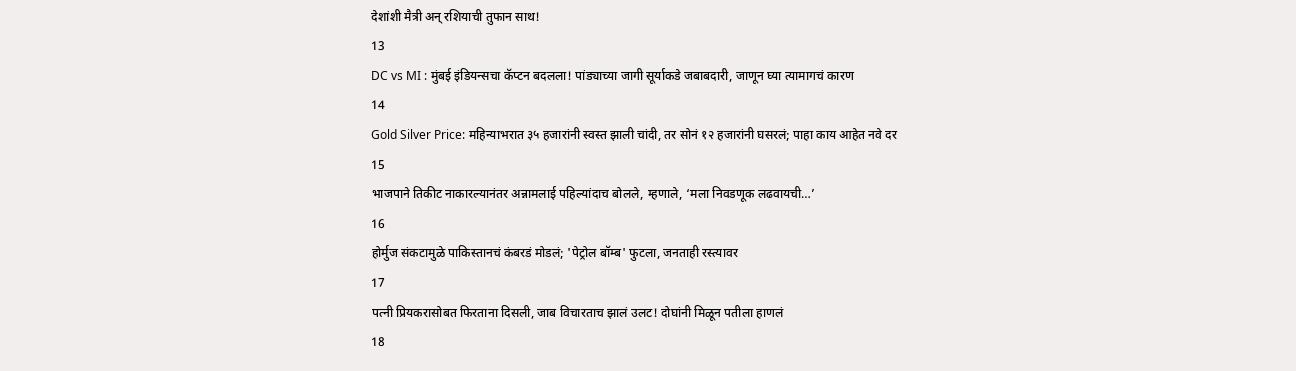देशांशी मैत्री अन् रशियाची तुफान साथ!
13
DC vs MI : मुंबई इंडियन्सचा कॅप्टन बदलला! पांड्याच्या जागी सूर्याकडे जबाबदारी, जाणून घ्या त्यामागचं कारण
14
Gold Silver Price: महिन्याभरात ३५ हजारांनी स्वस्त झाली चांदी, तर सोनं १२ हजारांनी घसरलं; पाहा काय आहेत नवे दर
15
भाजपाने तिकीट नाकारल्यानंतर अन्नामलाई पहिल्यांदाच बोलले, म्हणाले, ‘मला निवडणूक लढवायची…’
16
होर्मुज संकटामुळे पाकिस्तानचं कंबरडं मोडलं; 'पेट्रोल बॉम्ब' फुटला, जनताही रस्त्यावर
17
पत्नी प्रियकरासोबत फिरताना दिसली, जाब विचारताच झालं उलट! दोघांनी मिळून पतीला हाणलं
18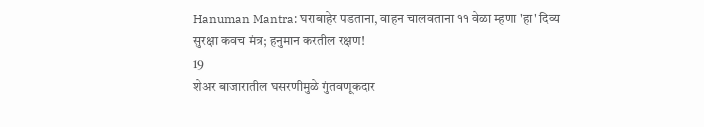Hanuman Mantra: घराबाहेर पडताना, वाहन चालवताना ११ वेळा म्हणा 'हा' दिव्य सुरक्षा कवच मंत्र; हनुमान करतील रक्षण!
19
शेअर बाजारातील घसरणीमुळे गुंतवणूकदार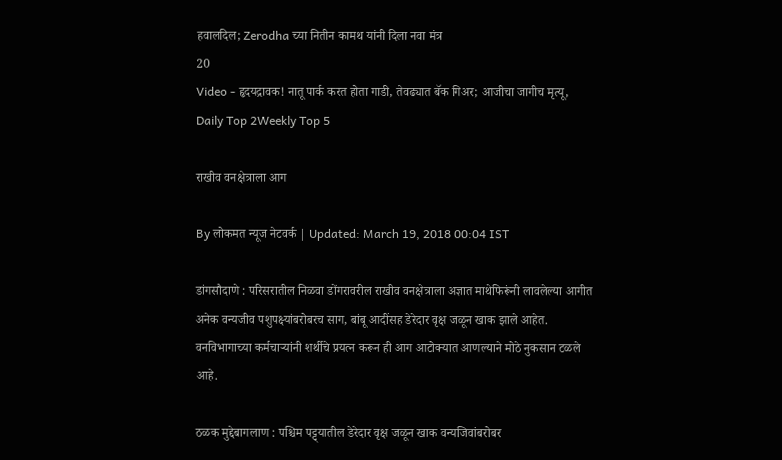हवालदिल; Zerodha च्या नितीन कामथ यांनी दिला नवा मंत्र
20
Video - हृदयद्रावक! नातू पार्क करत होता गाडी, तेवढ्यात बॅक गिअर; आजीचा जागीच मृत्यू,
Daily Top 2Weekly Top 5

राखीव वनक्षेत्राला आग

By लोकमत न्यूज नेटवर्क | Updated: March 19, 2018 00:04 IST

डांगसौदाणे : परिसरातील निळवा डोंगरावरील राखीव वनक्षेत्राला अज्ञात माथेफिरूंनी लावलेल्या आगीत अनेक वन्यजीव पशुपक्ष्यांबरोबरच साग, बांबू आदींसह डेरेदार वृक्ष जळून खाक झाले आहेत. वनविभागाच्या कर्मचाऱ्यांनी शर्थीचे प्रयत्न करून ही आग आटोक्यात आणल्याने मोठे नुकसान टळले आहे.

ठळक मुद्देबागलाण : पश्चिम पट्ट्यातील डेरेदार वृक्ष जळून खाक वन्यजिवांबरोबर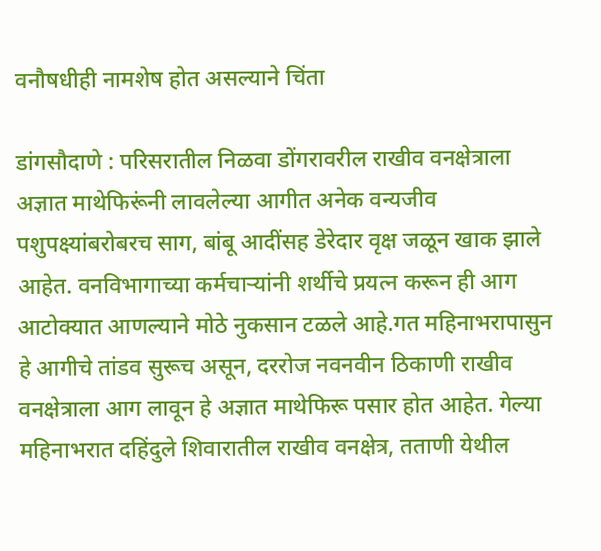वनौषधीही नामशेष होत असल्याने चिंता

डांगसौदाणे : परिसरातील निळवा डोंगरावरील राखीव वनक्षेत्राला अज्ञात माथेफिरूंनी लावलेल्या आगीत अनेक वन्यजीव पशुपक्ष्यांबरोबरच साग, बांबू आदींसह डेरेदार वृक्ष जळून खाक झाले आहेत. वनविभागाच्या कर्मचाऱ्यांनी शर्थीचे प्रयत्न करून ही आग आटोक्यात आणल्याने मोठे नुकसान टळले आहे.गत महिनाभरापासुन हे आगीचे तांडव सुरूच असून, दररोज नवनवीन ठिकाणी राखीव वनक्षेत्राला आग लावून हे अज्ञात माथेफिरू पसार होत आहेत. गेल्या महिनाभरात दहिंदुले शिवारातील राखीव वनक्षेत्र, तताणी येथील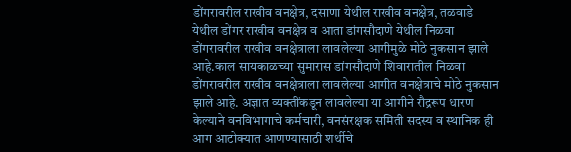डोंगरावरील राखीव वनक्षेत्र, दसाणा येथील राखीव वनक्षेत्र, तळवाडे येथील डोंगर राखीव वनक्षेत्र व आता डांगसौदाणे येथील निळवा डोंगरावरील राखीव वनक्षेत्राला लावलेल्या आगीमुळे मोठे नुकसान झाले आहे.काल सायकाळच्या सुमारास डांगसौदाणे शिवारातील निळवा डोंगरावरील राखीव वनक्षेत्राला लावलेल्या आगीत वनक्षेत्राचे मोठे नुकसान झाले आहे. अज्ञात व्यक्तींकडून लावलेल्या या आगीने रौद्ररूप धारण केल्याने वनविभागाचे कर्मचारी, वनसंरक्षक समिती सदस्य व स्थानिक ही आग आटोक्यात आणण्यासाठी शर्थीचे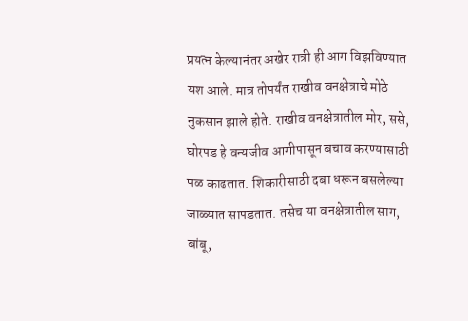प्रयत्न केल्यानंतर अखेर रात्री ही आग विझविण्यात यश आले. मात्र तोपर्यंत राखीव वनक्षेत्राचे मोठे नुकसान झाले होते. राखीव वनक्षेत्रातील मोर, ससे, घोरपड हे वन्यजीव आगीपासून बचाव करण्यासाठी पळ काढतात. शिकारीसाठी दबा धरून बसलेल्या जाळ्यात सापडतात. तसेच या वनक्षेत्रातील साग, बांबू,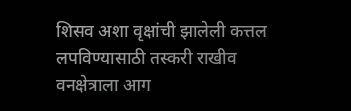शिसव अशा वृक्षांची झालेली कत्तल लपविण्यासाठी तस्करी राखीव वनक्षेत्राला आग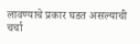लावण्याचे प्रकार घडत असल्याची चर्चा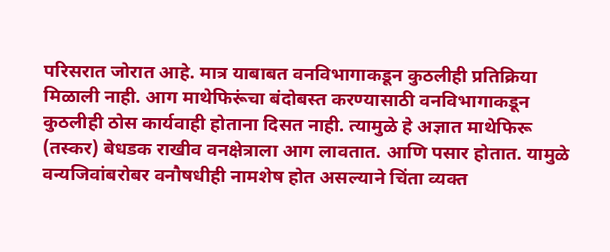परिसरात जोरात आहे. मात्र याबाबत वनविभागाकडून कुठलीही प्रतिक्रिया मिळाली नाही. आग माथेफिरूंचा बंदोबस्त करण्यासाठी वनविभागाकडून कुठलीही ठोस कार्यवाही होताना दिसत नाही. त्यामुळे हे अज्ञात माथेफिरू (तस्कर) बेधडक राखीव वनक्षेत्राला आग लावतात. आणि पसार होतात. यामुळे वन्यजिवांबरोबर वनौषधीही नामशेष होत असल्याने चिंता व्यक्त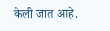केली जात आहे.